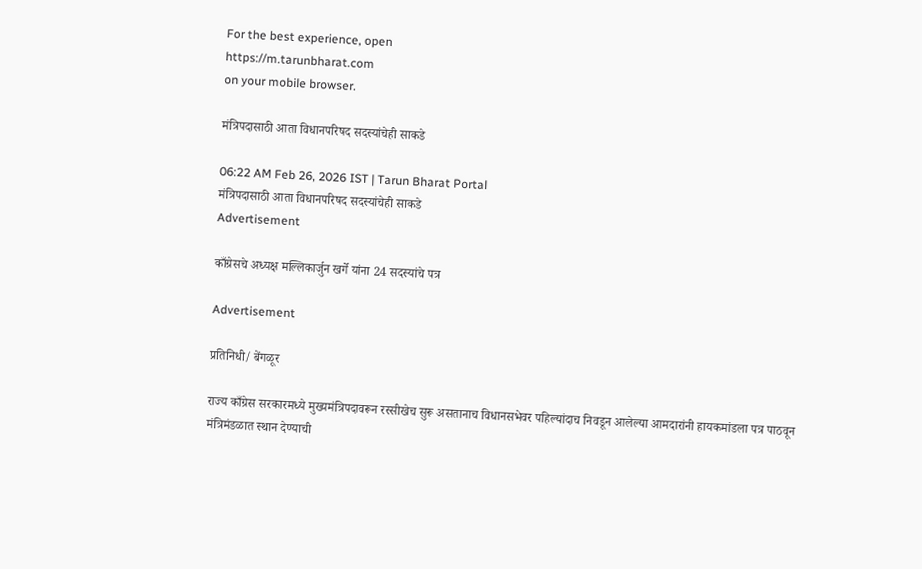For the best experience, open
https://m.tarunbharat.com
on your mobile browser.

मंत्रिपदासाठी आता विधानपरिषद सदस्यांचेही साकडे

06:22 AM Feb 26, 2026 IST | Tarun Bharat Portal
मंत्रिपदासाठी आता विधानपरिषद सदस्यांचेही साकडे
Advertisement

काँग्रेसचे अध्यक्ष मल्लिकार्जुन खर्गे यांना 24 सदस्यांचे पत्र

Advertisement

प्रतिनिधी/ बेंगळूर

राज्य काँग्रेस सरकारमध्ये मुख्यमंत्रिपदावरून रस्सीखेच सुरू असतानाच विधानसभेवर पहिल्यांदाच निवडून आलेल्या आमदारांनी हायकमांडला पत्र पाठवून मंत्रिमंडळात स्थान देण्याची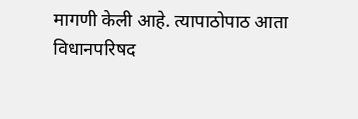मागणी केली आहे. त्यापाठोपाठ आता विधानपरिषद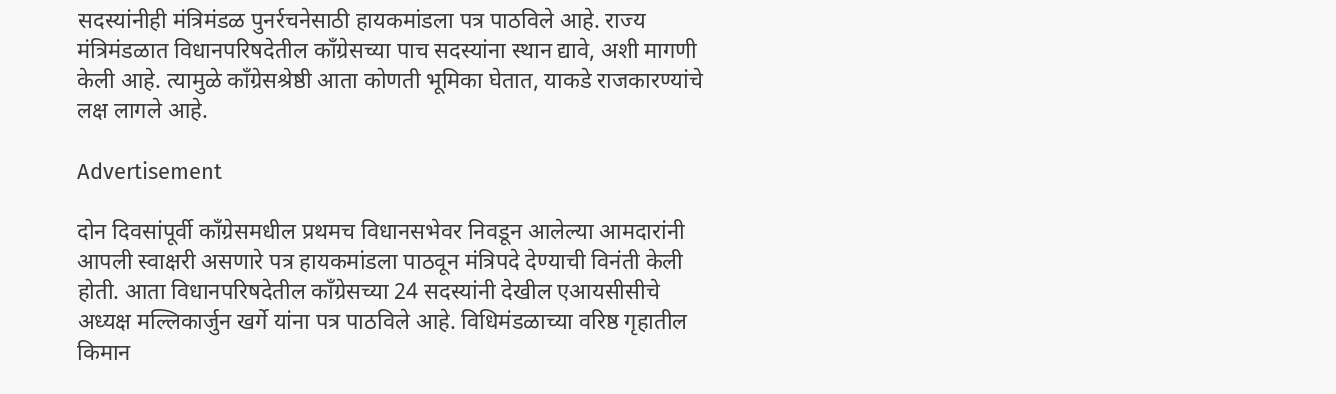सदस्यांनीही मंत्रिमंडळ पुनर्रचनेसाठी हायकमांडला पत्र पाठविले आहे. राज्य मंत्रिमंडळात विधानपरिषदेतील काँग्रेसच्या पाच सदस्यांना स्थान द्यावे, अशी मागणी केली आहे. त्यामुळे काँग्रेसश्रेष्ठी आता कोणती भूमिका घेतात, याकडे राजकारण्यांचे लक्ष लागले आहे.

Advertisement

दोन दिवसांपूर्वी काँग्रेसमधील प्रथमच विधानसभेवर निवडून आलेल्या आमदारांनी आपली स्वाक्षरी असणारे पत्र हायकमांडला पाठवून मंत्रिपदे देण्याची विनंती केली होती. आता विधानपरिषदेतील काँग्रेसच्या 24 सदस्यांनी देखील एआयसीसीचे अध्यक्ष मल्लिकार्जुन खर्गे यांना पत्र पाठविले आहे. विधिमंडळाच्या वरिष्ठ गृहातील किमान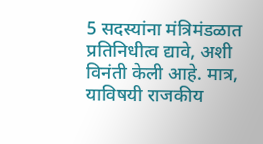5 सदस्यांना मंत्रिमंडळात प्रतिनिधीत्व द्यावे, अशी विनंती केली आहे. मात्र, याविषयी राजकीय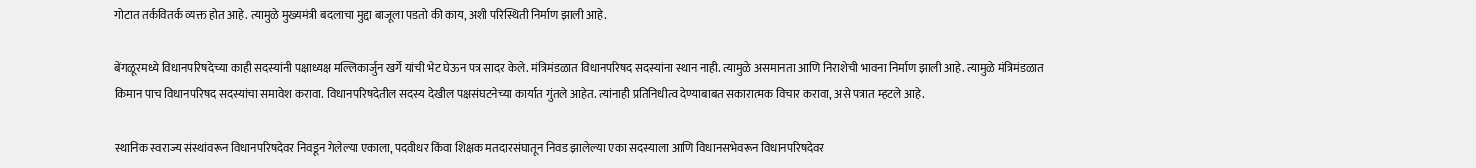गोटात तर्कवितर्क व्यक्त होत आहे. त्यामुळे मुख्यमंत्री बदलाचा मुद्दा बाजूला पडतो की काय, अशी परिस्थिती निर्माण झाली आहे.

बेंगळूरमध्ये विधानपरिषदेच्या काही सदस्यांनी पक्षाध्यक्ष मल्लिकार्जुन खर्गे यांची भेट घेऊन पत्र सादर केले. मंत्रिमंडळात विधानपरिषद सदस्यांना स्थान नाही. त्यामुळे असमानता आणि निराशेची भावना निर्माण झाली आहे. त्यामुळे मंत्रिमंडळात किमान पाच विधानपरिषद सदस्यांचा समावेश करावा. विधानपरिषदेतील सदस्य देखील पक्षसंघटनेच्या कार्यात गुंतले आहेत. त्यांनाही प्रतिनिधीत्व देण्याबाबत सकारात्मक विचार करावा, असे पत्रात म्हटले आहे.

स्थानिक स्वराज्य संस्थांवरून विधानपरिषदेवर निवडून गेलेल्या एकाला, पदवीधर किंवा शिक्षक मतदारसंघातून निवड झालेल्या एका सदस्याला आणि विधानसभेवरून विधानपरिषदेवर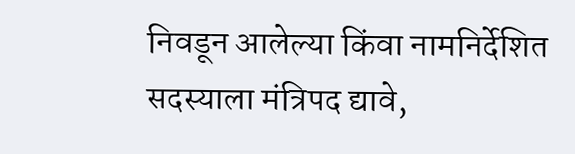निवडून आलेल्या किंवा नामनिर्देशित सदस्याला मंत्रिपद द्यावे,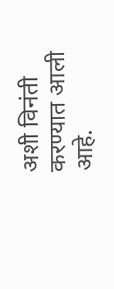अशी विनंती करण्यात आली आहे.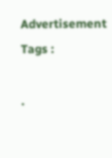Advertisement
Tags :

.